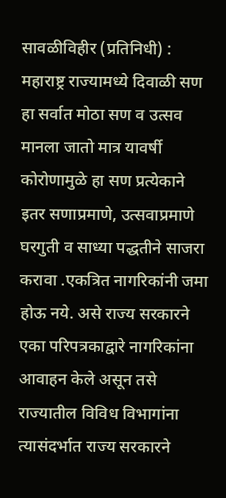सावळीविहीर (प्रतिनिधी) :
महाराष्ट्र राज्यामध्ये दिवाळी सण हा सर्वात मोठा सण व उत्सव मानला जातो मात्र यावर्षी कोरोणामुळे हा सण प्रत्येकाने इतर सणाप्रमाणे, उत्सवाप्रमाणे घरगुती व साध्या पद्धतीने साजरा करावा .एकत्रित नागरिकांनी जमा होऊ नये. असे राज्य सरकारने एका परिपत्रकाद्वारे नागरिकांना आवाहन केले असून तसे राज्यातील विविध विभागांना त्यासंदर्भात राज्य सरकारने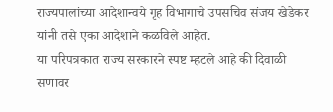राज्यपालांच्या आदेशान्वये गृह विभागाचे उपसचिव संजय खेडेकर यांनी तसे एका आदेशाने कळविले आहेत.
या परिपत्रकात राज्य सरकारने स्पष्ट म्हटले आहे की दिवाळी सणावर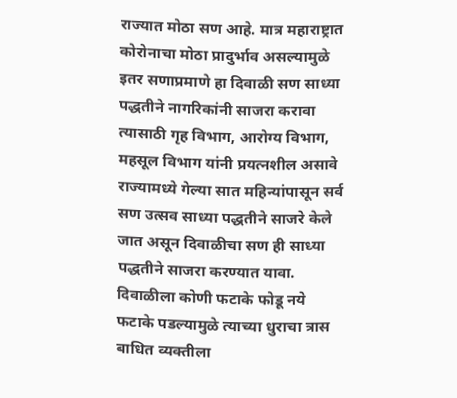राज्यात मोठा सण आहे. मात्र महाराष्ट्रात कोरोनाचा मोठा प्रादुर्भाव असल्यामुळे इतर सणाप्रमाणे हा दिवाळी सण साध्या पद्धतीने नागरिकांनी साजरा करावा त्यासाठी गृह विभाग, आरोग्य विभाग, महसूल विभाग यांनी प्रयत्नशील असावे राज्यामध्ये गेल्या सात महिन्यांपासून सर्व सण उत्सव साध्या पद्धतीने साजरे केले जात असून दिवाळीचा सण ही साध्या पद्धतीने साजरा करण्यात यावा.
दिवाळीला कोणी फटाके फोडू नये फटाके पडल्यामुळे त्याच्या धुराचा त्रास बाधित व्यक्तीला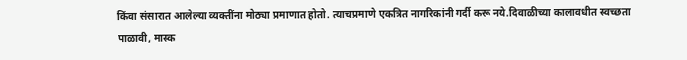किंवा संसारात आलेल्या व्यक्तींना मोठ्या प्रमाणात होतो. त्याचप्रमाणे एकत्रित नागरिकांनी गर्दी करू नये.दिवाळीच्या कालावधीत स्वच्छता पाळावी, मास्क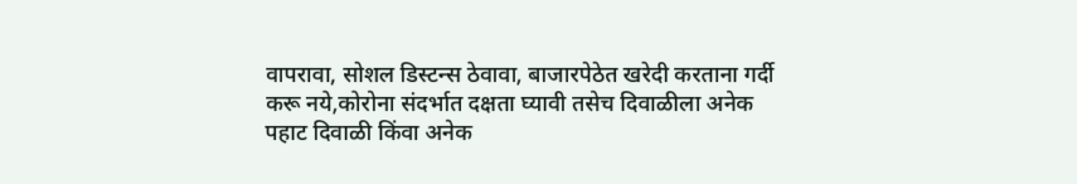वापरावा, सोशल डिस्टन्स ठेवावा, बाजारपेठेत खरेदी करताना गर्दी करू नये,कोरोना संदर्भात दक्षता घ्यावी तसेच दिवाळीला अनेक पहाट दिवाळी किंवा अनेक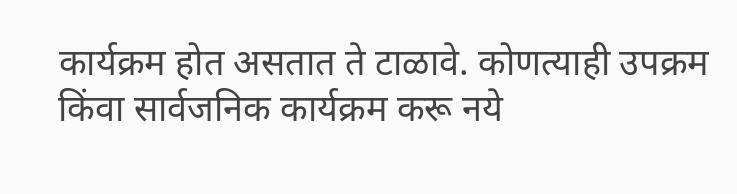कार्यक्रम होत असतात ते टाळावे. कोणत्याही उपक्रम किंवा सार्वजनिक कार्यक्रम करू नये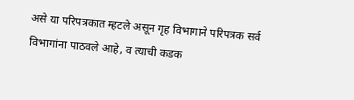असे या परिपत्रकात म्हटले असून गृह विभागाने परिपत्रक सर्व विभागांना पाठवले आहे, व त्याची कडक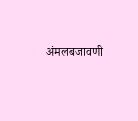अंमलबजावणी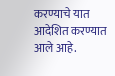करण्याचे यात आदेशित करण्यात आले आहे.